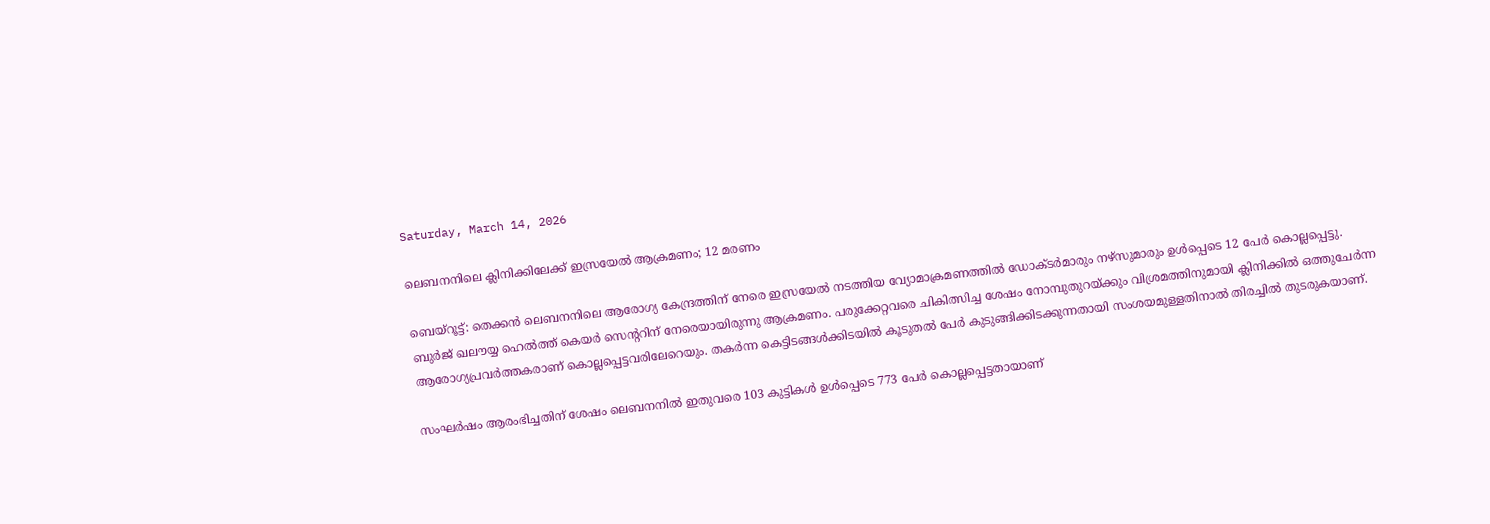Saturday, March 14, 2026

ലെബനനിലെ ക്ലിനിക്കിലേക്ക് ഇസ്രയേല്‍ ആക്രമണം; 12 മരണം

ബെയ്‌റൂട്ട്: തെക്കന്‍ ലെബനനിലെ ആരോഗ്യ കേന്ദ്രത്തിന് നേരെ ഇസ്രയേല്‍ നടത്തിയ വ്യോമാക്രമണത്തില്‍ ഡോക്ടര്‍മാരും നഴ്‌സുമാരും ഉള്‍പ്പെടെ 12 പേര്‍ കൊല്ലപ്പെട്ടു. ബുര്‍ജ് ഖലൗയ്യ ഹെല്‍ത്ത് കെയര്‍ സെന്ററിന് നേരെയായിരുന്നു ആക്രമണം. പരുക്കേറ്റവരെ ചികിത്സിച്ച ശേഷം നോമ്പുതുറയ്ക്കും വിശ്രമത്തിനുമായി ക്ലിനിക്കില്‍ ഒത്തുചേര്‍ന്ന ആരോഗ്യപ്രവര്‍ത്തകരാണ് കൊല്ലപ്പെട്ടവരിലേറെയും. തകര്‍ന്ന കെട്ടിടങ്ങള്‍ക്കിടയില്‍ കൂടുതല്‍ പേര്‍ കുടുങ്ങിക്കിടക്കുന്നതായി സംശയമുള്ളതിനാല്‍ തിരച്ചില്‍ തുടരുകയാണ്.

സംഘര്‍ഷം ആരംഭിച്ചതിന് ശേഷം ലെബനനില്‍ ഇതുവരെ 103 കുട്ടികള്‍ ഉള്‍പ്പെടെ 773 പേര്‍ കൊല്ലപ്പെട്ടതായാണ്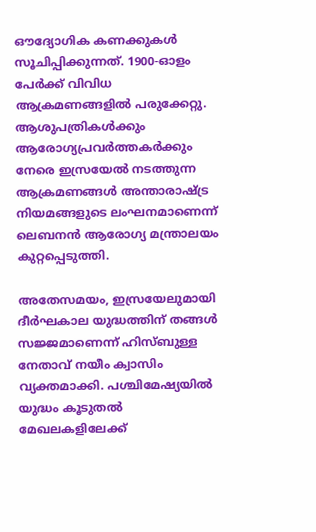ഔദ്യോഗിക കണക്കുകള്‍ സൂചിപ്പിക്കുന്നത്. 1900-ഓളം പേര്‍ക്ക് വിവിധ ആക്രമണങ്ങളില്‍ പരുക്കേറ്റു. ആശുപത്രികള്‍ക്കും ആരോഗ്യപ്രവര്‍ത്തകര്‍ക്കും നേരെ ഇസ്രയേല്‍ നടത്തുന്ന ആക്രമണങ്ങള്‍ അന്താരാഷ്ട്ര നിയമങ്ങളുടെ ലംഘനമാണെന്ന് ലെബനന്‍ ആരോഗ്യ മന്ത്രാലയം കുറ്റപ്പെടുത്തി.

അതേസമയം, ഇസ്രയേലുമായി ദീര്‍ഘകാല യുദ്ധത്തിന് തങ്ങള്‍ സജ്ജമാണെന്ന് ഹിസ്ബുള്ള നേതാവ് നയീം ക്വാസിം വ്യക്തമാക്കി. പശ്ചിമേഷ്യയില്‍ യുദ്ധം കൂടുതല്‍ മേഖലകളിലേക്ക്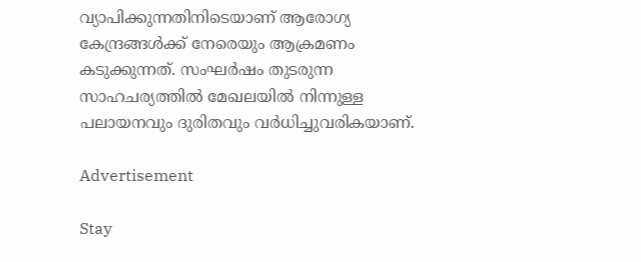വ്യാപിക്കുന്നതിനിടെയാണ് ആരോഗ്യ കേന്ദ്രങ്ങള്‍ക്ക് നേരെയും ആക്രമണം കടുക്കുന്നത്. സംഘര്‍ഷം തുടരുന്ന സാഹചര്യത്തില്‍ മേഖലയില്‍ നിന്നുള്ള പലായനവും ദുരിതവും വര്‍ധിച്ചുവരികയാണ്.

Advertisement

Stay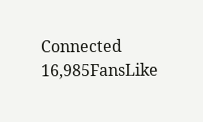Connected
16,985FansLike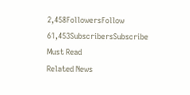2,458FollowersFollow
61,453SubscribersSubscribe
Must Read
Related News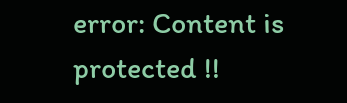error: Content is protected !!